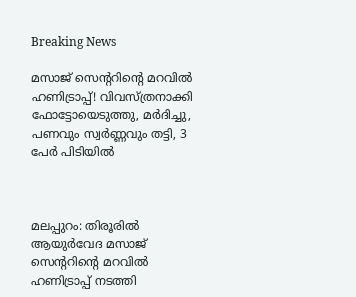Breaking News

മസാജ് സെന്ററിന്റെ മറവില്‍ ഹണിട്രാപ്പ്! വിവസ്ത്രനാക്കി ഫോട്ടോയെടുത്തു, മര്‍ദിച്ചു, പണവും സ്വർണ്ണവും തട്ടി, 3 പേർ പിടിയിൽ



മലപ്പുറം: തിരൂരില്‍ ആയുര്‍വേദ മസാജ് സെന്ററിന്റെ മറവില്‍ ഹണിട്രാപ്പ് നടത്തി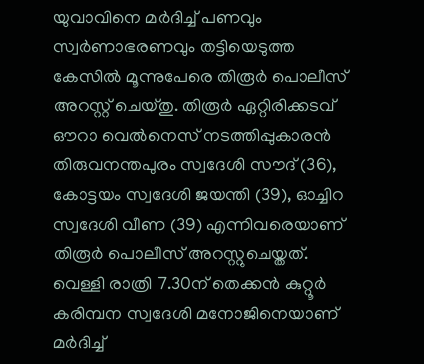യുവാവിനെ മര്‍ദിച്ച് പണവും സ്വര്‍ണാഭരണവും തട്ടിയെടുത്ത കേസില്‍ മൂന്നുപേരെ തിരൂര്‍ പൊലീസ് അറസ്റ്റ് ചെയ്തു. തിരൂര്‍ ഏറ്റിരിക്കടവ് ഔറാ വെല്‍നെസ് നടത്തിപ്പുകാരന്‍ തിരുവനന്തപുരം സ്വദേശി സൗദ് (36), കോട്ടയം സ്വദേശി ജയന്തി (39), ഓച്ചിറ സ്വദേശി വീണ (39) എന്നിവരെയാണ് തിരൂര്‍ പൊലീസ് അറസ്റ്റുചെയ്തത്. വെള്ളി രാത്രി 7.30ന് തെക്കന്‍ കുറ്റൂര്‍ കരിമ്പന സ്വദേശി മനോജിനെയാണ് മര്‍ദിച്ച്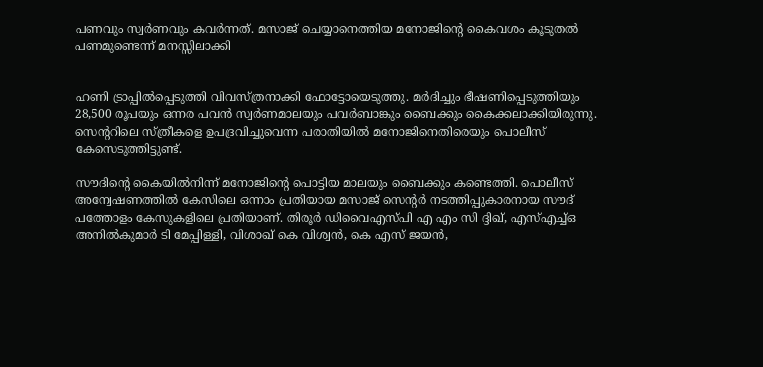പണവും സ്വര്‍ണവും കവര്‍ന്നത്. മസാജ് ചെയ്യാനെത്തിയ മനോജിന്റെ കൈവശം കൂടുതല്‍ പണമുണ്ടെന്ന് മനസ്സിലാക്കി


ഹണി ട്രാപ്പില്‍പ്പെടുത്തി വിവസ്ത്രനാക്കി ഫോട്ടോയെടുത്തു. മര്‍ദിച്ചും ഭീഷണിപ്പെടുത്തിയും 28,500 രൂപയും ഒന്നര പവന്‍ സ്വര്‍ണമാലയും പവര്‍ബാങ്കും ബൈക്കും കൈക്കലാക്കിയിരുന്നു. സെന്ററിലെ സ്ത്രീകളെ ഉപദ്രവിച്ചുവെന്ന പരാതിയിൽ മനോജിനെതിരെയും പൊലീസ് കേസെടുത്തിട്ടുണ്ട്.

സൗദിന്റെ കൈയില്‍നിന്ന് മനോജിന്റെ പൊട്ടിയ മാലയും ബൈക്കും കണ്ടെത്തി. പൊലീസ് അന്വേഷണത്തില്‍ കേസിലെ ഒന്നാം പ്രതിയായ മസാജ് സെന്റര്‍ നടത്തിപ്പുകാരനായ സൗദ് പത്തോളം കേസുകളിലെ പ്രതിയാണ്. തിരൂര്‍ ഡിവൈഎസ്പി എ എം സി ദ്ദിഖ്, എസ്എച്ച്ഒ അനില്‍കുമാര്‍ ടി മേപ്പിള്ളി, വിശാഖ് കെ വിശ്വന്‍, കെ എസ് ജയന്‍,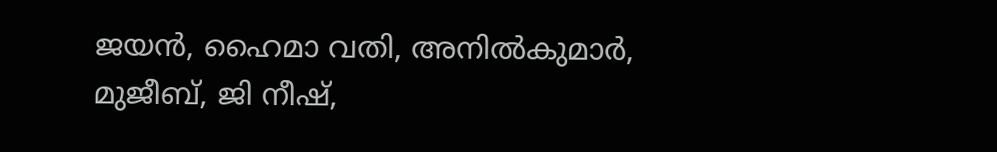ജയന്‍, ഹൈമാ വതി, അനില്‍കുമാര്‍, മുജീബ്, ജി നീഷ്,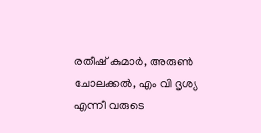രതീഷ് കുമാര്‍, അരുണ്‍ ചോലക്കല്‍, എം വി ദൃശ്യ എന്നീ വരുടെ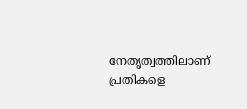നേതൃത്വത്തിലാണ് പ്രതികളെ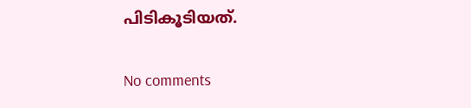പിടികൂടിയത്.

No comments